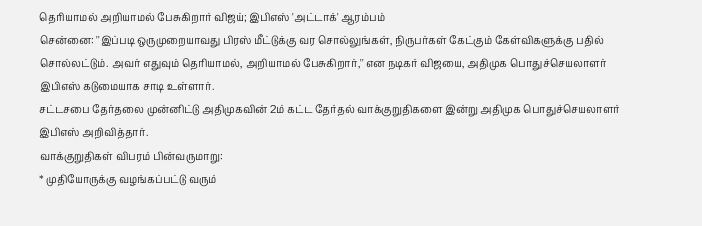தெரியாமல் அறியாமல் பேசுகிறார் விஜய்; இபிஎஸ் 'அட்டாக்' ஆரம்பம்
சென்னை: ''இப்படி ஒருமுறையாவது பிரஸ் மீட்டுக்கு வர சொல்லுங்கள், நிருபர்கள் கேட்கும் கேள்விகளுக்கு பதில் சொல்லட்டும். அவர் எதுவும் தெரியாமல், அறியாமல் பேசுகிறார்,'' என நடிகர் விஜயை, அதிமுக பொதுச்செயலாளர் இபிஎஸ் கடுமையாக சாடி உள்ளார்.
சட்டசபை தேர்தலை முன்னிட்டு அதிமுகவின் 2ம் கட்ட தேர்தல் வாக்குறுதிகளை இன்று அதிமுக பொதுச்செயலாளர் இபிஎஸ் அறிவித்தார்.
வாக்குறுதிகள் விபரம் பின்வருமாறு:
* முதியோருக்கு வழங்கப்பட்டு வரும்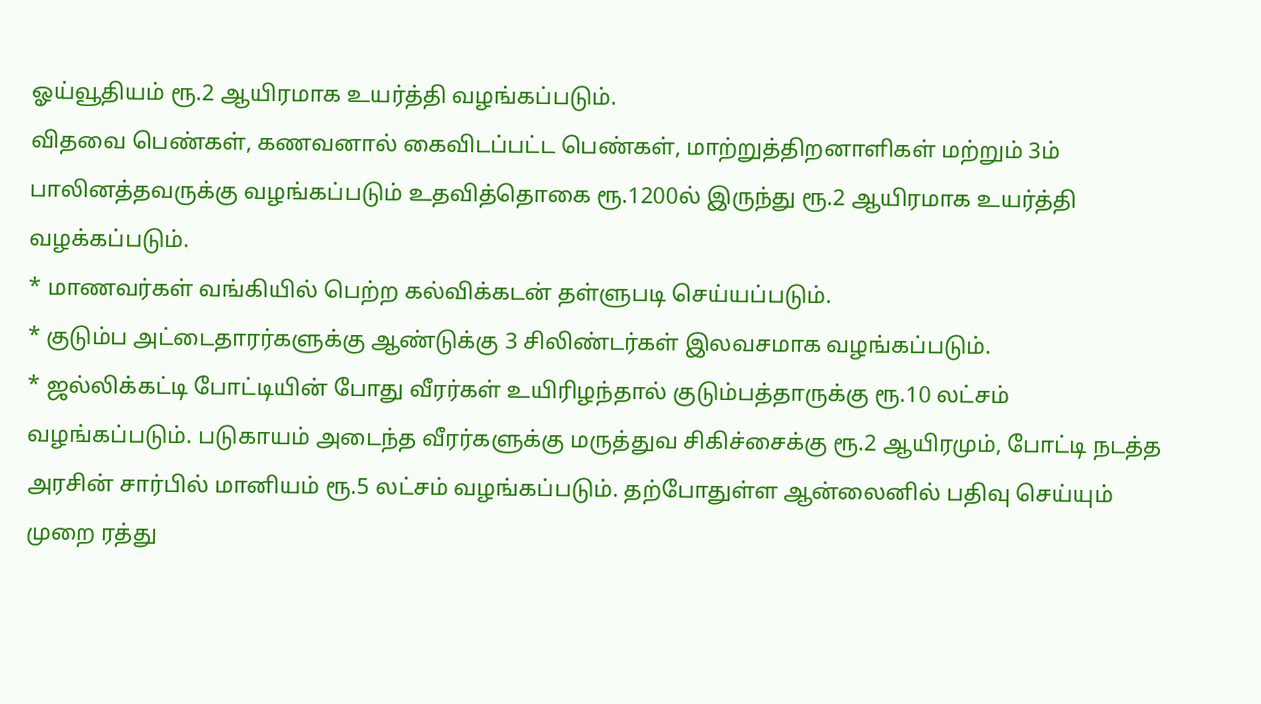ஓய்வூதியம் ரூ.2 ஆயிரமாக உயர்த்தி வழங்கப்படும்.
விதவை பெண்கள், கணவனால் கைவிடப்பட்ட பெண்கள், மாற்றுத்திறனாளிகள் மற்றும் 3ம் பாலினத்தவருக்கு வழங்கப்படும் உதவித்தொகை ரூ.1200ல் இருந்து ரூ.2 ஆயிரமாக உயர்த்தி வழக்கப்படும்.
* மாணவர்கள் வங்கியில் பெற்ற கல்விக்கடன் தள்ளுபடி செய்யப்படும்.
* குடும்ப அட்டைதாரர்களுக்கு ஆண்டுக்கு 3 சிலிண்டர்கள் இலவசமாக வழங்கப்படும்.
* ஜல்லிக்கட்டி போட்டியின் போது வீரர்கள் உயிரிழந்தால் குடும்பத்தாருக்கு ரூ.10 லட்சம் வழங்கப்படும். படுகாயம் அடைந்த வீரர்களுக்கு மருத்துவ சிகிச்சைக்கு ரூ.2 ஆயிரமும், போட்டி நடத்த அரசின் சார்பில் மானியம் ரூ.5 லட்சம் வழங்கப்படும். தற்போதுள்ள ஆன்லைனில் பதிவு செய்யும் முறை ரத்து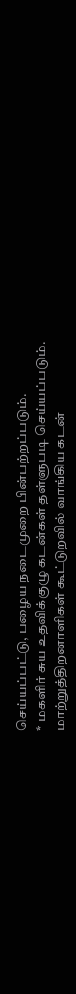செய்யப்பட்டு, பழைய நடைமுறை பின்பற்றப்படும்.
* மகளிர் சுய உதவிக்குழு கடன்கள் தள்ளுபடி செய்யப்படும். மாற்றுத்திறனாளிகள் கூட்டுறவில் வாங்கிய கடன்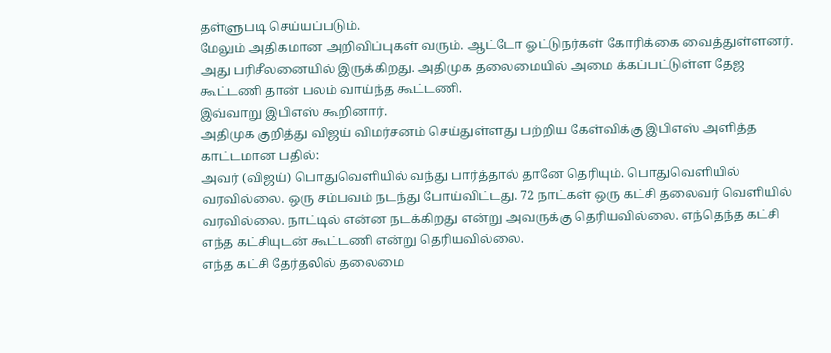தள்ளுபடி செய்யப்படும்.
மேலும் அதிகமான அறிவிப்புகள் வரும். ஆட்டோ ஓட்டுநர்கள் கோரிக்கை வைத்துள்ளனர். அது பரிசீலனையில் இருக்கிறது. அதிமுக தலைமையில் அமை க்கப்பட்டுள்ள தேஜ கூட்டணி தான் பலம் வாய்ந்த கூட்டணி.
இவ்வாறு இபிஎஸ் கூறினார்.
அதிமுக குறித்து விஜய் விமர்சனம் செய்துள்ளது பற்றிய கேள்விக்கு இபிஎஸ் அளித்த காட்டமான பதில்:
அவர் (விஜய்) பொதுவெளியில் வந்து பார்த்தால் தானே தெரியும். பொதுவெளியில் வரவில்லை. ஒரு சம்பவம் நடந்து போய்விட்டது. 72 நாட்கள் ஒரு கட்சி தலைவர் வெளியில் வரவில்லை. நாட்டில் என்ன நடக்கிறது என்று அவருக்கு தெரியவில்லை. எந்தெந்த கட்சி எந்த கட்சியுடன் கூட்டணி என்று தெரியவில்லை.
எந்த கட்சி தேர்தலில் தலைமை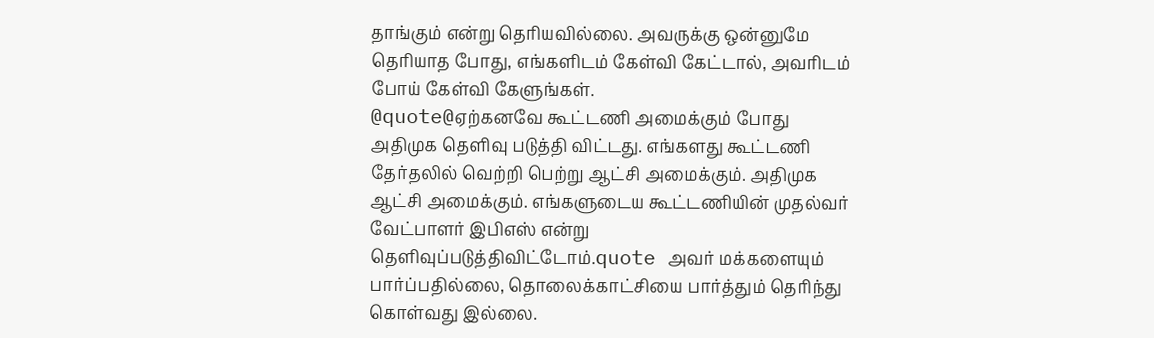தாங்கும் என்று தெரியவில்லை. அவருக்கு ஒன்னுமே தெரியாத போது, எங்களிடம் கேள்வி கேட்டால், அவரிடம் போய் கேள்வி கேளுங்கள்.
@quote@ஏற்கனவே கூட்டணி அமைக்கும் போது அதிமுக தெளிவு படுத்தி விட்டது. எங்களது கூட்டணி தேர்தலில் வெற்றி பெற்று ஆட்சி அமைக்கும். அதிமுக ஆட்சி அமைக்கும். எங்களுடைய கூட்டணியின் முதல்வர் வேட்பாளர் இபிஎஸ் என்று தெளிவுப்படுத்திவிட்டோம்.quote அவர் மக்களையும் பார்ப்பதில்லை, தொலைக்காட்சியை பார்த்தும் தெரிந்து கொள்வது இல்லை.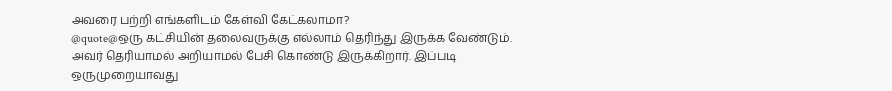அவரை பற்றி எங்களிடம் கேள்வி கேட்கலாமா?
@quote@ஒரு கட்சியின் தலைவருக்கு எல்லாம் தெரிந்து இருக்க வேண்டும். அவர் தெரியாமல் அறியாமல் பேசி கொண்டு இருக்கிறார். இப்படி ஒருமுறையாவது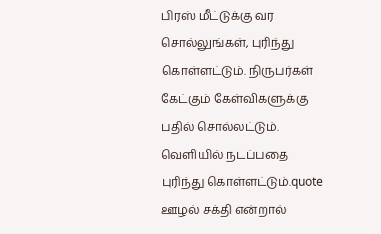பிரஸ் மீட்டுக்கு வர சொல்லுங்கள், புரிந்து கொள்ளட்டும். நிருபர்கள் கேட்கும் கேள்விகளுக்கு பதில் சொல்லட்டும். வெளியில் நடப்பதை புரிந்து கொள்ளட்டும்.quote
ஊழல் சக்தி என்றால்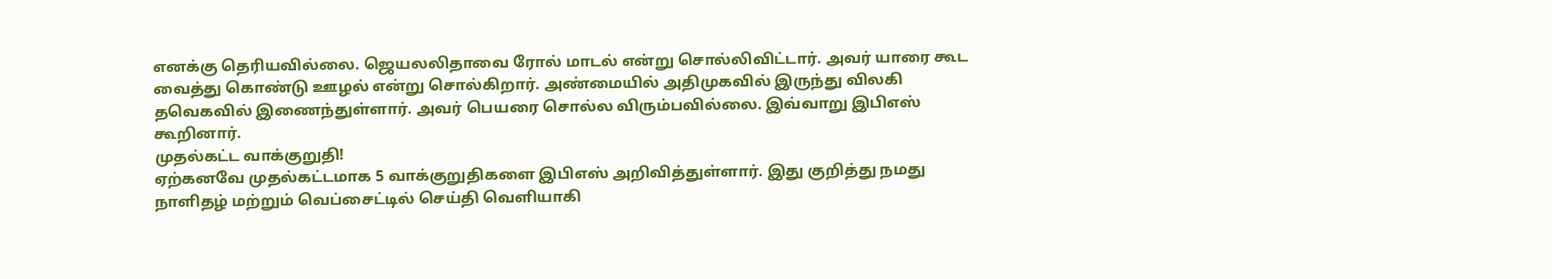எனக்கு தெரியவில்லை. ஜெயலலிதாவை ரோல் மாடல் என்று சொல்லிவிட்டார். அவர் யாரை கூட வைத்து கொண்டு ஊழல் என்று சொல்கிறார். அண்மையில் அதிமுகவில் இருந்து விலகி தவெகவில் இணைந்துள்ளார். அவர் பெயரை சொல்ல விரும்பவில்லை. இவ்வாறு இபிஎஸ் கூறினார்.
முதல்கட்ட வாக்குறுதி!
ஏற்கனவே முதல்கட்டமாக 5 வாக்குறுதிகளை இபிஎஸ் அறிவித்துள்ளார். இது குறித்து நமது நாளிதழ் மற்றும் வெப்சைட்டில் செய்தி வெளியாகி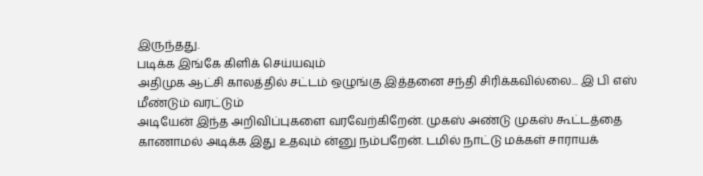இருந்தது.
படிக்க இங்கே கிளிக் செய்யவும்
அதிமுக ஆட்சி காலத்தில் சட்டம் ஒழுங்கு இத்தனை சந்தி சிரிக்கவில்லை... இ பி எஸ் மீண்டும் வரட்டும்
அடியேன் இந்த அறிவிப்புகளை வரவேற்கிறேன். முகஸ் அண்டு முகஸ் கூட்டத்தை காணாமல் அடிக்க இது உதவும் ன்னு நம்பறேன். டமில் நாட்டு மக்கள் சாராயக்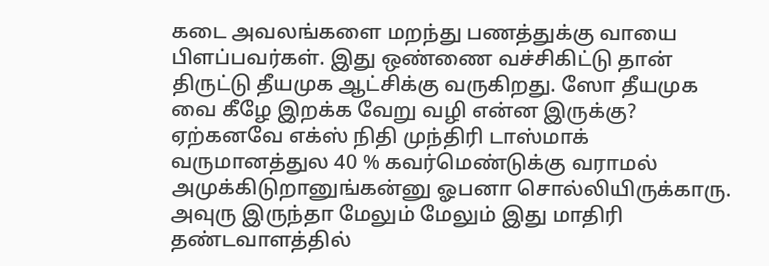கடை அவலங்களை மறந்து பணத்துக்கு வாயை பிளப்பவர்கள். இது ஒண்ணை வச்சிகிட்டு தான் திருட்டு தீயமுக ஆட்சிக்கு வருகிறது. ஸோ தீயமுக வை கீழே இறக்க வேறு வழி என்ன இருக்கு? ஏற்கனவே எக்ஸ் நிதி முந்திரி டாஸ்மாக் வருமானத்துல 40 % கவர்மெண்டுக்கு வராமல் அமுக்கிடுறானுங்கன்னு ஓபனா சொல்லியிருக்காரு. அவுரு இருந்தா மேலும் மேலும் இது மாதிரி தண்டவாளத்தில்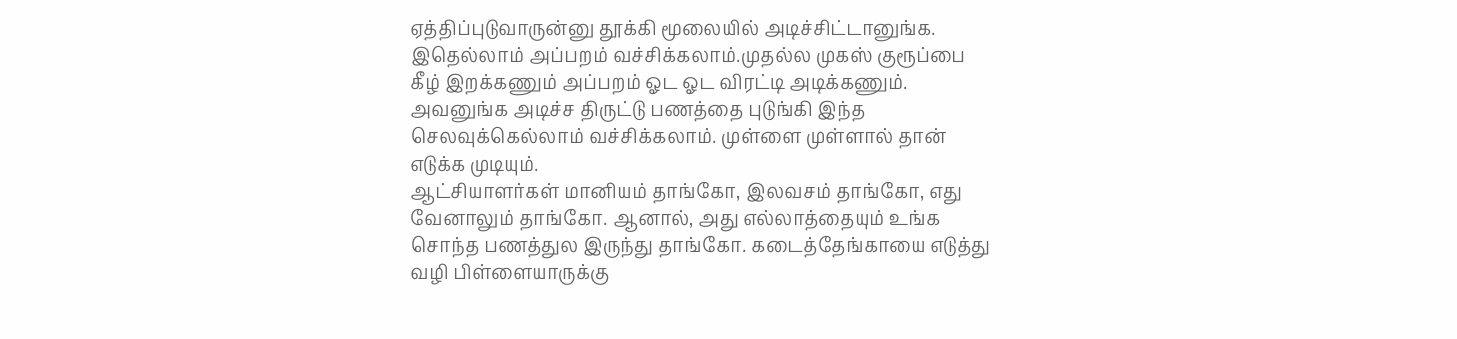ஏத்திப்புடுவாருன்னு தூக்கி மூலையில் அடிச்சிட்டானுங்க. இதெல்லாம் அப்பறம் வச்சிக்கலாம்.முதல்ல முகஸ் குரூப்பை கீழ் இறக்கணும் அப்பறம் ஓட ஓட விரட்டி அடிக்கணும். அவனுங்க அடிச்ச திருட்டு பணத்தை புடுங்கி இந்த செலவுக்கெல்லாம் வச்சிக்கலாம். முள்ளை முள்ளால் தான் எடுக்க முடியும்.
ஆட்சியாளர்கள் மானியம் தாங்கோ, இலவசம் தாங்கோ, எது வேனாலும் தாங்கோ. ஆனால், அது எல்லாத்தையும் உங்க சொந்த பணத்துல இருந்து தாங்கோ. கடைத்தேங்காயை எடுத்து வழி பிள்ளையாருக்கு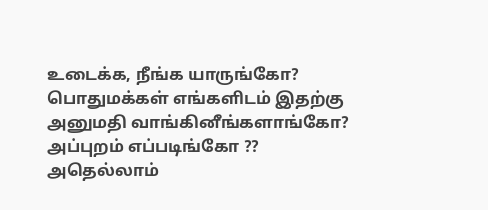உடைக்க, நீங்க யாருங்கோ? பொதுமக்கள் எங்களிடம் இதற்கு அனுமதி வாங்கினீங்களாங்கோ? அப்புறம் எப்படிங்கோ ??
அதெல்லாம்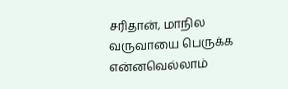சரிதான், மாநில வருவாயை பெருக்க என்னவெல்லாம்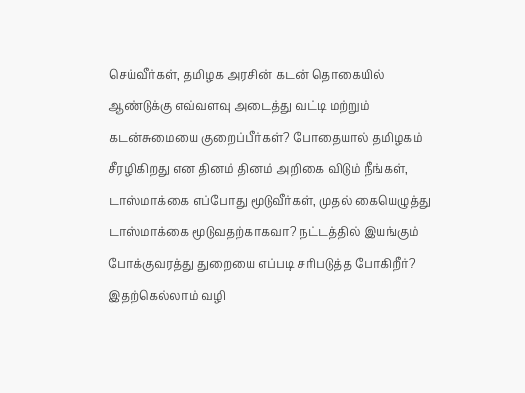செய்வீர்கள், தமிழக அரசின் கடன் தொகையில் ஆண்டுக்கு எவ்வளவு அடைத்து வட்டி மற்றும் கடன்சுமையை குறைப்பீர்கள்? போதையால் தமிழகம் சீரழிகிறது என தினம் தினம் அறிகை விடும் நீங்கள், டாஸ்மாக்கை எப்போது மூடுவீர்கள், முதல் கையெழுத்து டாஸ்மாக்கை மூடுவதற்காகவா? நட்டத்தில் இயங்கும் போக்குவரத்து துறையை எப்படி சரிபடுத்த போகிறீர்? இதற்கெல்லாம் வழி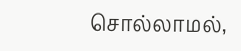சொல்லாமல்,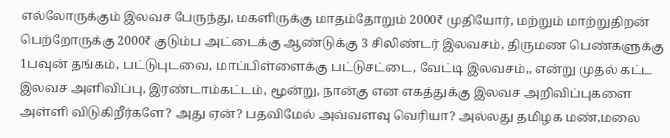எல்லோருக்கும் இலவச பேருந்து, மகளிருக்கு மாதம்தோறும் 2000₹ முதியோர், மற்றும் மாற்றுதிறன் பெற்றோருக்கு 2000₹ குடும்ப அட்டைக்கு ஆண்டுக்கு 3 சிலிண்டர் இலவசம், திருமண பெண்களுக்கு 1பவுன் தங்கம், பட்டுபுடவை, மாப்பிள்ளைக்கு பட்டுசட்டை, வேட்டி இலவசம்,, என்று முதல் கட்ட இலவச அளிவிப்பு, இரண்டாம்கட்டம், மூன்று, நான்கு என எகத்துக்கு இலவச அறிவிப்புகளை அள்ளி விடுகிறீர்களே? அது ஏன்? பதவிமேல் அவ்வளவு வெரியா? அல்லது தமிழக மண்,மலை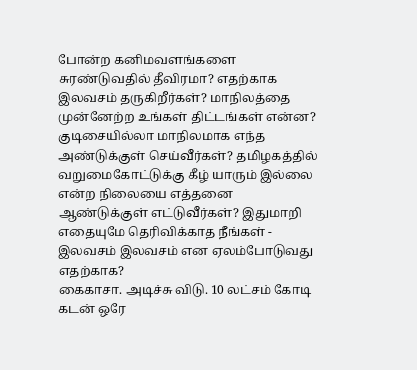போன்ற கனிமவளங்களை சுரண்டுவதில் தீவிரமா? எதற்காக இலவசம் தருகிறீர்கள்? மாநிலத்தை முன்னேற்ற உங்கள் திட்டங்கள் என்ன? குடிசையில்லா மாநிலமாக எந்த அண்டுக்குள் செய்வீர்கள்? தமிழகத்தில் வறுமைகோட்டுக்கு கீழ் யாரும் இல்லை என்ற நிலையை எத்தனை ஆண்டுக்குள் எட்டுவீர்கள்? இதுமாறி எதையுமே தெரிவிக்காத நீங்கள் - இலவசம் இலவசம் என ஏலம்போடுவது எதற்காக?
கைகாசா. அடிச்சு விடு. 10 லட்சம் கோடி கடன் ஒரே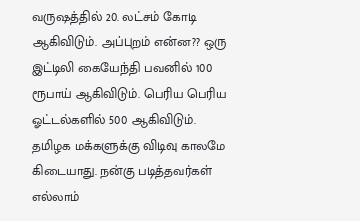வருஷத்தில் 20. லட்சம் கோடி ஆகிவிடும். அப்புறம் என்ன?? ஒரு இட்டிலி கையேந்தி பவனில் 100 ரூபாய் ஆகிவிடும். பெரிய பெரிய ஓட்டல்களில் 500 ஆகிவிடும். தமிழக மக்களுக்கு விடிவு காலமே கிடையாது. நன்கு படித்தவர்கள் எல்லாம்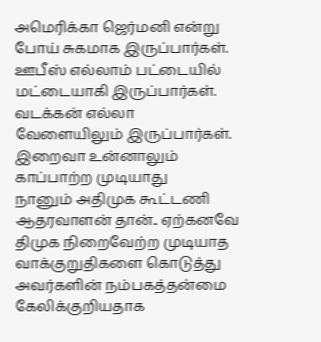அமெரிக்கா ஜெர்மனி என்று போய் சுகமாக இருப்பார்கள். ஊபீஸ் எல்லாம் பட்டையில் மட்டையாகி இருப்பார்கள். வடக்கன் எல்லா வேளையிலும் இருப்பார்கள். இறைவா உன்னாலும் காப்பாற்ற முடியாது
நானும் அதிமுக கூட்டணி ஆதரவாளன் தான்.. ஏற்கனவே திமுக நிறைவேற்ற முடியாத வாக்குறுதிகளை கொடுத்து அவர்களின் நம்பகத்தன்மை கேலிக்குறியதாக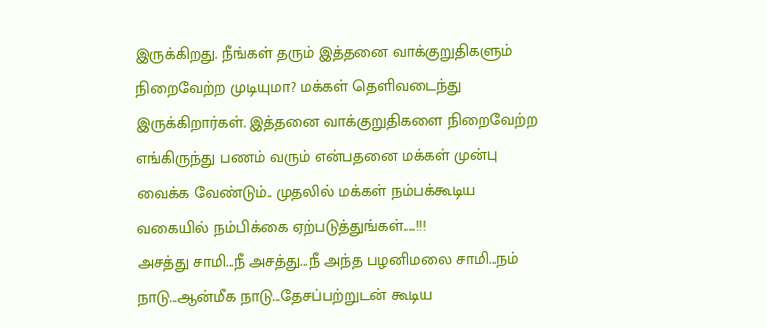இருக்கிறது. நீங்கள் தரும் இத்தனை வாக்குறுதிகளும் நிறைவேற்ற முடியுமா? மக்கள் தெளிவடைந்து இருக்கிறார்கள். இத்தனை வாக்குறுதிகளை நிறைவேற்ற எங்கிருந்து பணம் வரும் என்பதனை மக்கள் முன்பு வைக்க வேண்டும்.. முதலில் மக்கள் நம்பக்கூடிய வகையில் நம்பிக்கை ஏற்படுத்துங்கள்.....!!!
அசத்து சாமி...நீ அசத்து...நீ அந்த பழனிமலை சாமி...நம் நாடு...ஆன்மீக நாடு...தேசப்பற்றுடன் கூடிய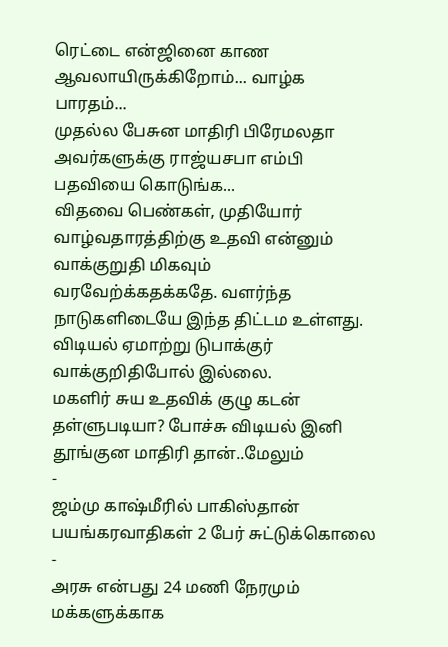ரெட்டை என்ஜினை காண ஆவலாயிருக்கிறோம்... வாழ்க பாரதம்...
முதல்ல பேசுன மாதிரி பிரேமலதா அவர்களுக்கு ராஜ்யசபா எம்பி பதவியை கொடுங்க...
விதவை பெண்கள், முதியோர் வாழ்வதாரத்திற்கு உதவி என்னும் வாக்குறுதி மிகவும் வரவேற்க்கதக்கதே. வளர்ந்த நாடுகளிடையே இந்த திட்டம உள்ளது. விடியல் ஏமாற்று டுபாக்குர் வாக்குறிதிபோல் இல்லை.
மகளிர் சுய உதவிக் குழு கடன் தள்ளுபடியா? போச்சு விடியல் இனி தூங்குன மாதிரி தான்..மேலும்
-
ஜம்மு காஷ்மீரில் பாகிஸ்தான் பயங்கரவாதிகள் 2 பேர் சுட்டுக்கொலை
-
அரசு என்பது 24 மணி நேரமும் மக்களுக்காக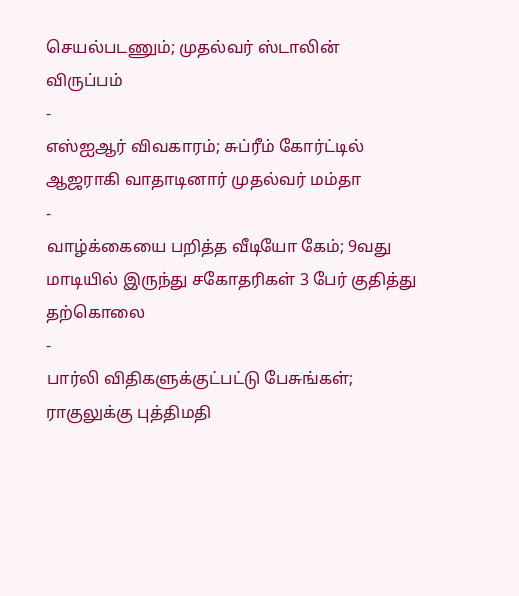செயல்படணும்; முதல்வர் ஸ்டாலின் விருப்பம்
-
எஸ்ஐஆர் விவகாரம்; சுப்ரீம் கோர்ட்டில் ஆஜராகி வாதாடினார் முதல்வர் மம்தா
-
வாழ்க்கையை பறித்த வீடியோ கேம்; 9வது மாடியில் இருந்து சகோதரிகள் 3 பேர் குதித்து தற்கொலை
-
பார்லி விதிகளுக்குட்பட்டு பேசுங்கள்; ராகுலுக்கு புத்திமதி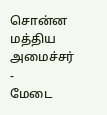சொன்ன மத்திய அமைச்சர்
-
மேடை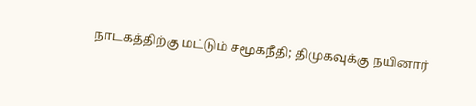நாடகத்திற்கு மட்டும் சமூகநீதி; திமுகவுக்கு நயினார்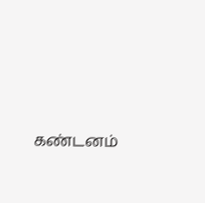கண்டனம்